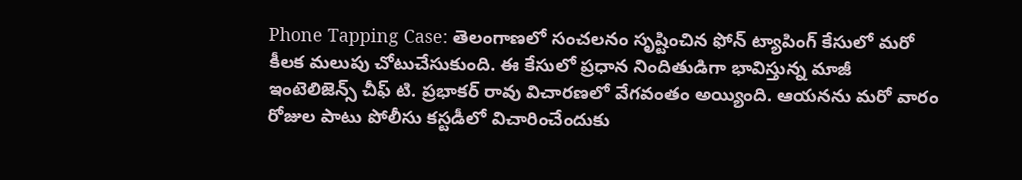Phone Tapping Case: తెలంగాణలో సంచలనం సృష్టించిన ఫోన్ ట్యాపింగ్ కేసులో మరో కీలక మలుపు చోటుచేసుకుంది. ఈ కేసులో ప్రధాన నిందితుడిగా భావిస్తున్న మాజీ ఇంటెలిజెన్స్ చీఫ్ టి. ప్రభాకర్ రావు విచారణలో వేగవంతం అయ్యింది. ఆయనను మరో వారం రోజుల పాటు పోలీసు కస్టడీలో విచారించేందుకు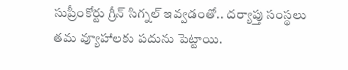సుప్రీంకోర్టు గ్రీన్ సిగ్నల్ ఇవ్వడంతో.. దర్యాప్తు సంస్థలు తమ వ్యూహాలకు పదును పెట్టాయి.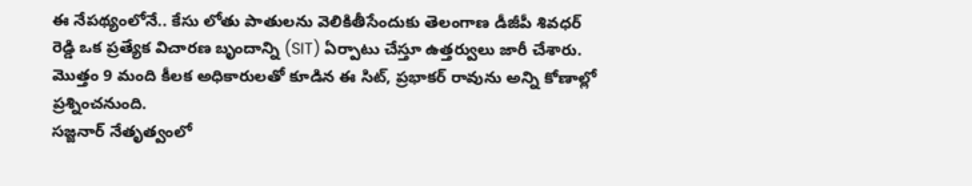ఈ నేపథ్యంలోనే.. కేసు లోతు పాతులను వెలికితీసేందుకు తెలంగాణ డీజీపీ శివధర్ రెడ్డి ఒక ప్రత్యేక విచారణ బృందాన్ని (SIT) ఏర్పాటు చేస్తూ ఉత్తర్వులు జారీ చేశారు. మొత్తం 9 మంది కీలక అధికారులతో కూడిన ఈ సిట్, ప్రభాకర్ రావును అన్ని కోణాల్లో ప్రశ్నించనుంది.
సజ్జనార్ నేతృత్వంలో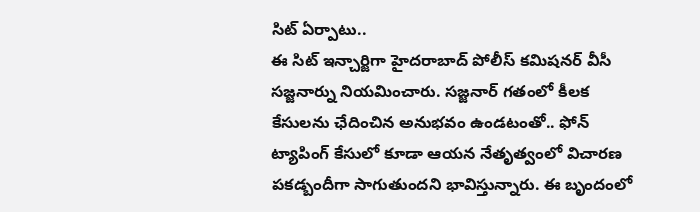సిట్ ఏర్పాటు..
ఈ సిట్ ఇన్చార్జిగా హైదరాబాద్ పోలీస్ కమిషనర్ వీసీ సజ్జనార్ను నియమించారు. సజ్జనార్ గతంలో కీలక కేసులను ఛేదించిన అనుభవం ఉండటంతో.. ఫోన్ ట్యాపింగ్ కేసులో కూడా ఆయన నేతృత్వంలో విచారణ పకడ్బందీగా సాగుతుందని భావిస్తున్నారు. ఈ బృందంలో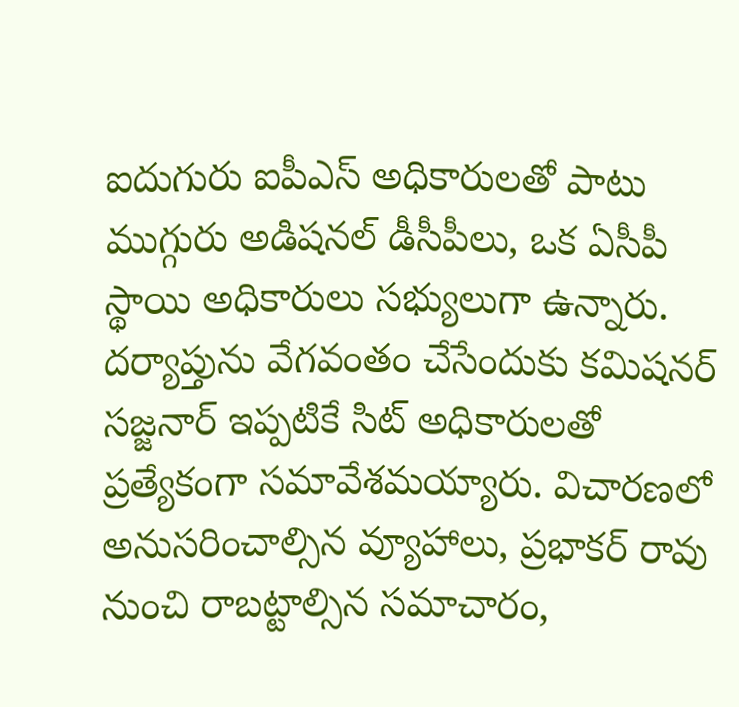ఐదుగురు ఐపీఎస్ అధికారులతో పాటు ముగ్గురు అడిషనల్ డీసీపీలు, ఒక ఏసీపీ స్థాయి అధికారులు సభ్యులుగా ఉన్నారు.
దర్యాప్తును వేగవంతం చేసేందుకు కమిషనర్ సజ్జనార్ ఇప్పటికే సిట్ అధికారులతో ప్రత్యేకంగా సమావేశమయ్యారు. విచారణలో అనుసరించాల్సిన వ్యూహాలు, ప్రభాకర్ రావు నుంచి రాబట్టాల్సిన సమాచారం,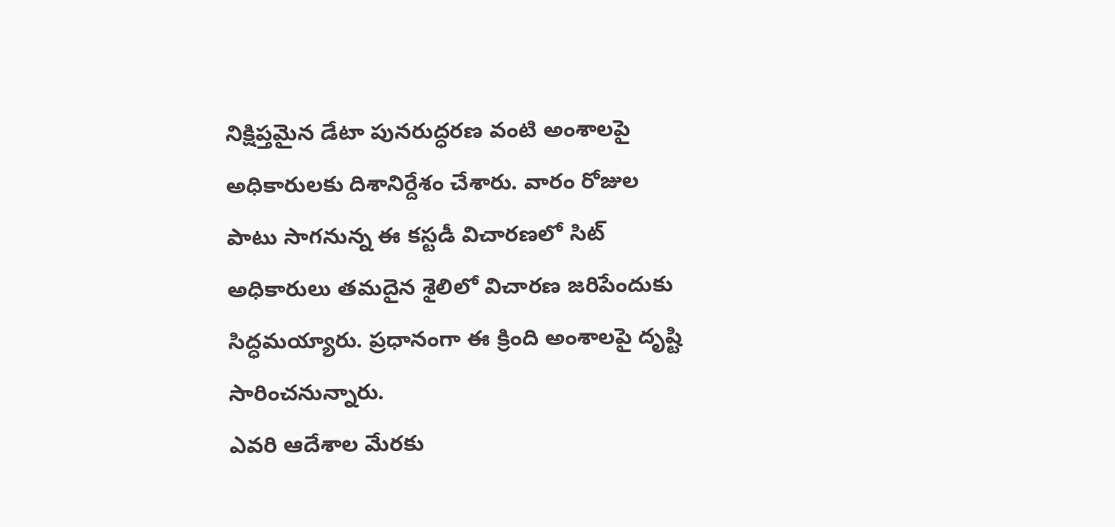నిక్షిప్తమైన డేటా పునరుద్ధరణ వంటి అంశాలపై అధికారులకు దిశానిర్దేశం చేశారు. వారం రోజుల పాటు సాగనున్న ఈ కస్టడీ విచారణలో సిట్ అధికారులు తమదైన శైలిలో విచారణ జరిపేందుకు సిద్ధమయ్యారు. ప్రధానంగా ఈ క్రింది అంశాలపై దృష్టి సారించనున్నారు.
ఎవరి ఆదేశాల మేరకు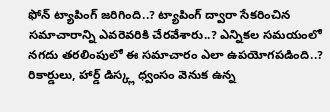ఫోన్ ట్యాపింగ్ జరిగింది..? ట్యాపింగ్ ద్వారా సేకరించిన సమాచారాన్ని ఎవరెవరికి చేరవేశారు..? ఎన్నికల సమయంలో నగదు తరలింపులో ఈ సమాచారం ఎలా ఉపయోగపడింది..? రికార్డులు, హార్డ్ డిస్క్ల ధ్వంసం వెనుక ఉన్న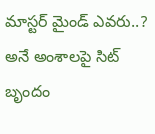మాస్టర్ మైండ్ ఎవరు..? అనే అంశాలపై సిట్ బృందం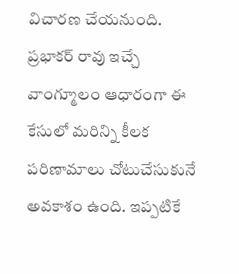విచారణ చేయనుంది.
ప్రభాకర్ రావు ఇచ్చే వాంగ్మూలం ఆధారంగా ఈ కేసులో మరిన్ని కీలక పరిణామాలు చోటుచేసుకునే అవకాశం ఉంది. ఇప్పటికే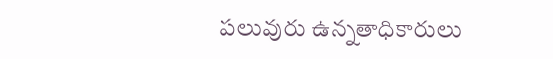పలువురు ఉన్నతాధికారులు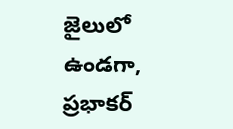జైలులో ఉండగా, ప్రభాకర్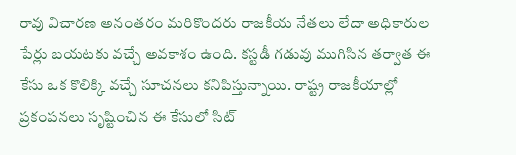రావు విచారణ అనంతరం మరికొందరు రాజకీయ నేతలు లేదా అధికారుల పేర్లు బయటకు వచ్చే అవకాశం ఉంది. కస్టడీ గడువు ముగిసిన తర్వాత ఈ కేసు ఒక కొలిక్కి వచ్చే సూచనలు కనిపిస్తున్నాయి. రాష్ట్ర రాజకీయాల్లో ప్రకంపనలు సృష్టించిన ఈ కేసులో సిట్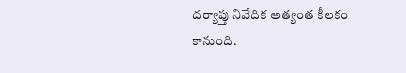దర్యాప్తు నివేదిక అత్యంత కీలకం కానుంది.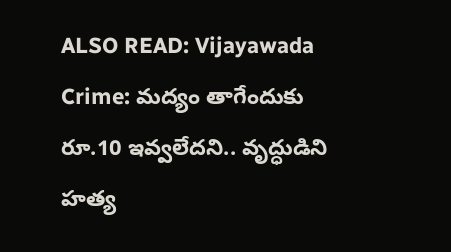ALSO READ: Vijayawada Crime: మద్యం తాగేందుకు రూ.10 ఇవ్వలేదని.. వృద్ధుడిని హత్య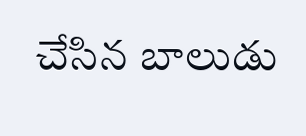చేసిన బాలుడు